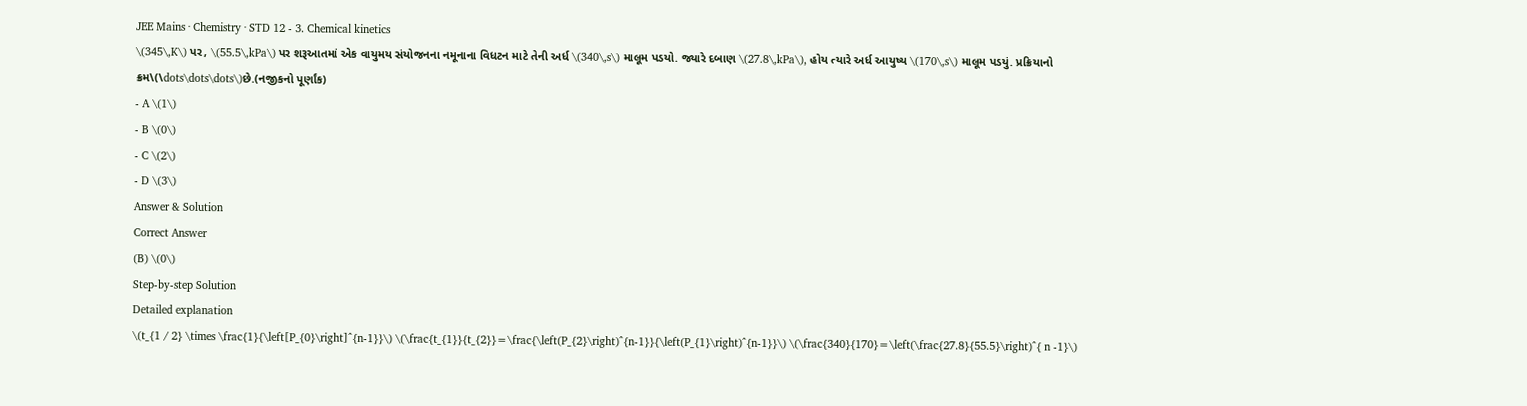JEE Mains · Chemistry · STD 12 - 3. Chemical kinetics
\(345\,K\) પર, \(55.5\,kPa\) પર શરૂઆતમાં એક વાયુમય સંયોજનના નમૂનાના વિધટન માટે તેની અર્ધ \(340\,s\) માલૂમ પડયો. જ્યારે દબાણ \(27.8\,kPa\), હોય ત્યારે અર્ધ આયુષ્ય \(170\,s\) માલૂમ પડયું. પ્રક્રિયાનો ક્રમ\(\dots\dots\dots\)છે.(નજીકનો પૂર્ણાંક)
- A \(1\)
- B \(0\)
- C \(2\)
- D \(3\)
Answer & Solution
Correct Answer
(B) \(0\)
Step-by-step Solution
Detailed explanation
\(t_{1 / 2} \times \frac{1}{\left[P_{0}\right]^{n-1}}\) \(\frac{t_{1}}{t_{2}}=\frac{\left(P_{2}\right)^{n-1}}{\left(P_{1}\right)^{n-1}}\) \(\frac{340}{170}=\left(\frac{27.8}{55.5}\right)^{ n -1}\)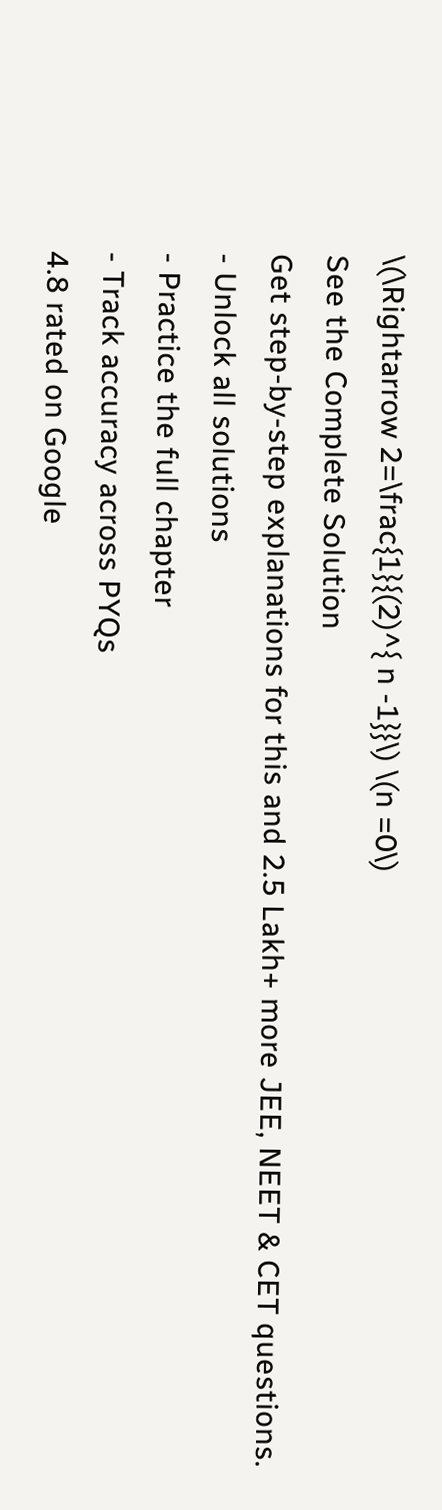\(\Rightarrow 2=\frac{1}{(2)^{ n -1}}\) \(n =0\)
See the Complete Solution
Get step-by-step explanations for this and 2.5 Lakh+ more JEE, NEET & CET questions.
- Unlock all solutions
- Practice the full chapter
- Track accuracy across PYQs
4.8 rated on Google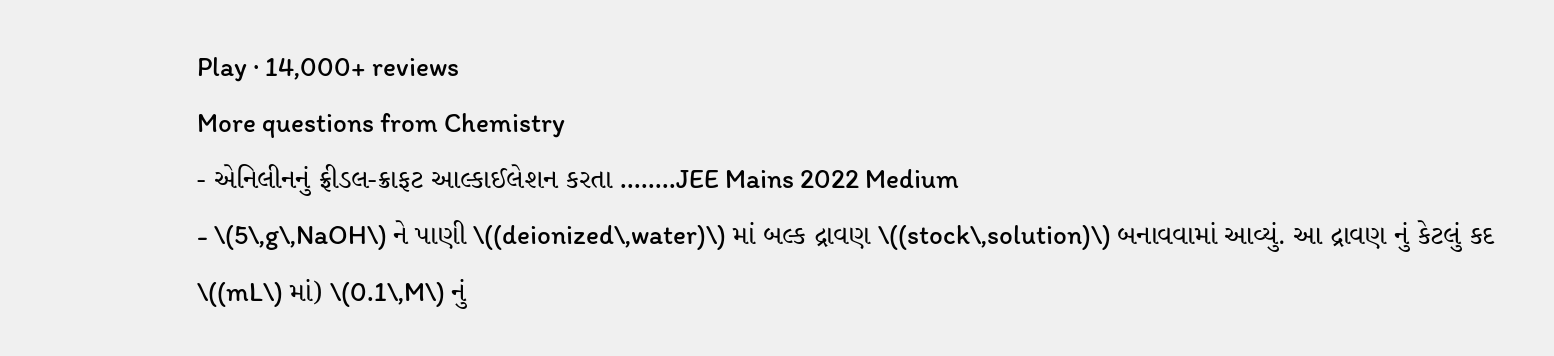Play · 14,000+ reviews
More questions from Chemistry
- એનિલીનનું ફ્રીડલ-ક્રાફટ આલ્કાઈલેશન કરતા ........JEE Mains 2022 Medium
- \(5\,g\,NaOH\) ને પાણી \((deionized\,water)\) માં બલ્ક દ્રાવણ \((stock\,solution)\) બનાવવામાં આવ્યું. આ દ્રાવણ નું કેટલું કદ \((mL\) માં) \(0.1\,M\) નું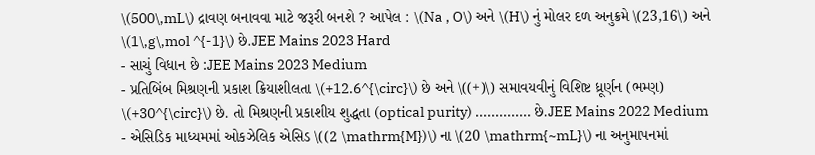\(500\,mL\) દ્રાવણ બનાવવા માટે જરૂરી બનશે ? આપેલ : \(Na , O\) અને \(H\) નું મોલર દળ અનુક્રમે \(23,16\) અને \(1\,g\,mol ^{-1}\) છે.JEE Mains 2023 Hard
- સાચું વિધાન છે :JEE Mains 2023 Medium
- પ્રતિબિંબ મિશ્રણની પ્રકાશ ક્રિયાશીલતા \(+12.6^{\circ}\) છે અને \((+)\) સમાવયવીનું વિશિષ્ટ ધ્રૂર્ણન (ભમ્ણ) \(+30^{\circ}\) છે. તો મિશ્રણની પ્રકાશીય શુદ્ધતા (optical purity) .............. છે.JEE Mains 2022 Medium
- એસિડિક માધ્યમમાં ઓકઝેલિક એસિડ \((2 \mathrm{M})\) ના \(20 \mathrm{~mL}\) ના અનુમાપનમાં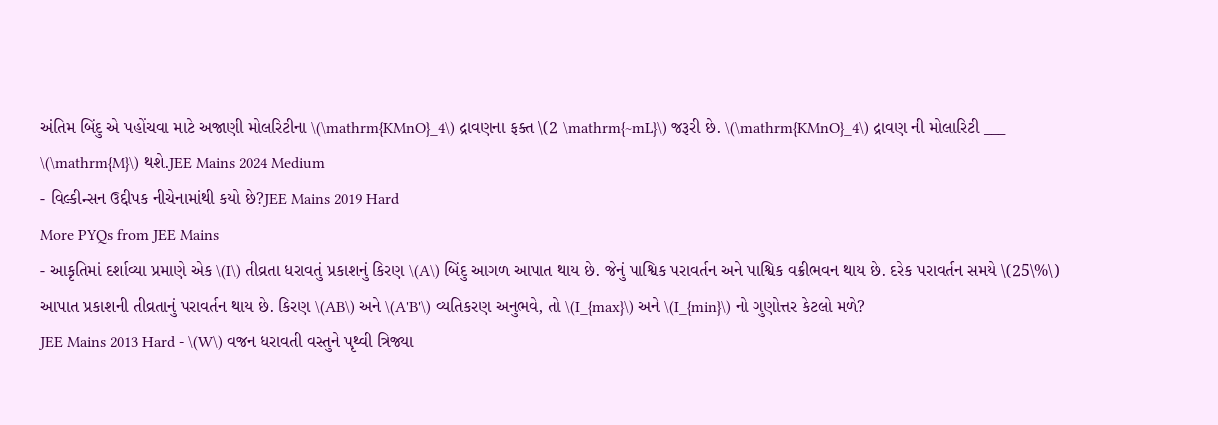અંતિમ બિંદુ એ પહોંચવા માટે અજાણી મોલરિટીના \(\mathrm{KMnO}_4\) દ્રાવણના ફક્ત \(2 \mathrm{~mL}\) જરૂરી છે. \(\mathrm{KMnO}_4\) દ્રાવણ ની મોલારિટી ___ \(\mathrm{M}\) થશે.JEE Mains 2024 Medium
- વિલ્કીન્સન ઉદ્દીપક નીચેનામાંથી કયો છે?JEE Mains 2019 Hard
More PYQs from JEE Mains
- આકૃતિમાં દર્શાવ્યા પ્રમાણે એક \(I\) તીવ્રતા ધરાવતું પ્રકાશનું કિરણ \(A\) બિંદુ આગળ આપાત થાય છે. જેનું પાશ્વિક પરાવર્તન અને પાશ્વિક વક્રીભવન થાય છે. દરેક પરાવર્તન સમયે \(25\%\) આપાત પ્રકાશની તીવ્રતાનું પરાવર્તન થાય છે. કિરણ \(AB\) અને \(A'B'\) વ્યતિકરણ અનુભવે, તો \(I_{max}\) અને \(I_{min}\) નો ગુણોત્તર કેટલો મળે?
JEE Mains 2013 Hard - \(W\) વજન ધરાવતી વસ્તુને પૃથ્વી ત્રિજ્યા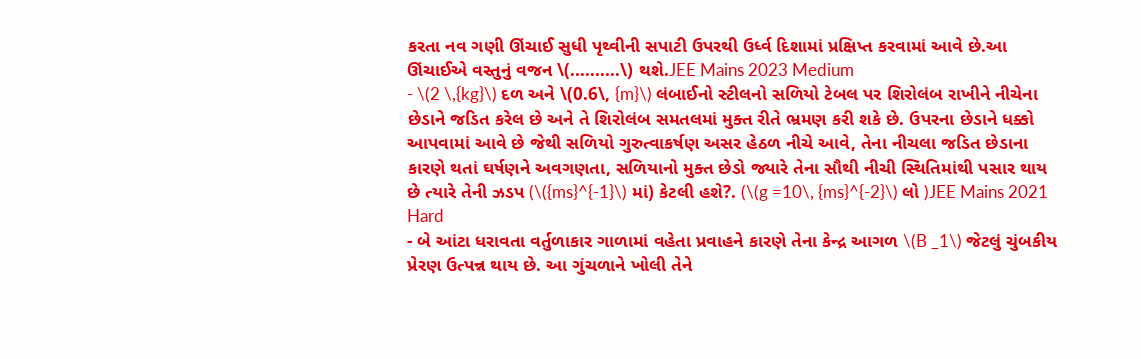કરતા નવ ગણી ઊંચાઈ સુધી પૃથ્વીની સપાટી ઉપરથી ઉર્ધ્વ દિશામાં પ્રક્ષિપ્ત કરવામાં આવે છે.આ ઊંચાઈએ વસ્તુનું વજન \(..........\) થશે.JEE Mains 2023 Medium
- \(2 \,{kg}\) દળ અને \(0.6\, {m}\) લંબાઈનો સ્ટીલનો સળિયો ટેબલ પર શિરોલંબ રાખીને નીચેના છેડાને જડિત કરેલ છે અને તે શિરોલંબ સમતલમાં મુક્ત રીતે ભ્રમણ કરી શકે છે. ઉપરના છેડાને ધક્કો આપવામાં આવે છે જેથી સળિયો ગુરુત્વાકર્ષણ અસર હેઠળ નીચે આવે, તેના નીચલા જડિત છેડાના કારણે થતાં ઘર્ષણને અવગણતા, સળિયાનો મુક્ત છેડો જ્યારે તેના સૌથી નીચી સ્થિતિમાંથી પસાર થાય છે ત્યારે તેની ઝડપ (\({ms}^{-1}\) માં) કેટલી હશે?. (\(g =10\, {ms}^{-2}\) લો )JEE Mains 2021 Hard
- બે આંટા ધરાવતા વર્તુળાકાર ગાળામાં વહેતા પ્રવાહને કારણે તેના કેન્દ્ર આગળ \(B _1\) જેટલું ચુંબકીય પ્રેરણ ઉત્પન્ન થાય છે. આ ગુંચળાને ખોલી તેને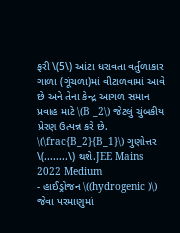ફરી \(5\) આંટા ધરાવતા વર્તુળાકાર ગાળા (ગૂંચળા)માં વીટાળવામાં આવે છે અને તેના કેન્દ્ર આગળ સમાન પ્રવાહ માટે \(B _2\) જેટલું ચુંબકીય પ્રેરણ ઉત્પન્ન કરે છે. \(\frac{B_2}{B_1}\) ગુણોત્તર \(........\) થશે.JEE Mains 2022 Medium
- હાઈડ્રોજન \((hydrogenic )\) જેવા પરમાણુમાં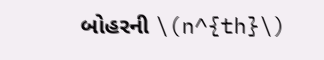બોહરની \(n^{th}\)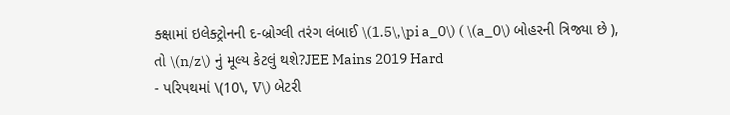ક્ક્ષામાં ઇલેક્ટ્રોનની દ-બ્રોગ્લી તરંગ લંબાઈ \(1.5\,\pi a_0\) ( \(a_0\) બોહરની ત્રિજ્યા છે ), તો \(n/z\) નું મૂલ્ય કેટલું થશે?JEE Mains 2019 Hard
- પરિપથમાં \(10\, V\) બેટરી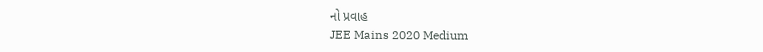નો પ્રવાહ
JEE Mains 2020 Medium